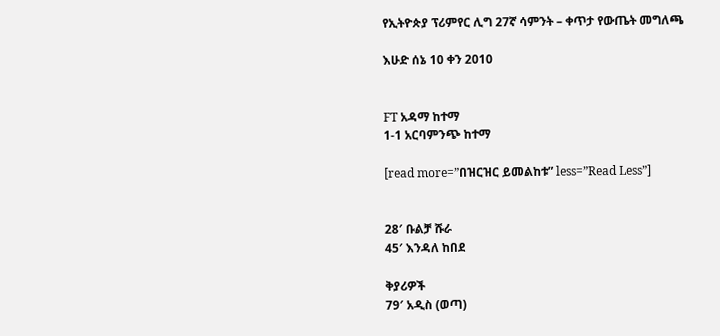የኢትዮጵያ ፕሪምየር ሊግ 27ኛ ሳምንት – ቀጥታ የውጤት መግለጫ

እሁድ ሰኔ 10 ቀን 2010


FT አዳማ ከተማ
1-1 አርባምንጭ ከተማ

[read more=”በዝርዝር ይመልከቱ” less=”Read Less”]


28′ ቡልቻ ሹራ
45′ እንዳለ ከበደ

ቅያሪዎች
79′ አዲስ (ወጣ)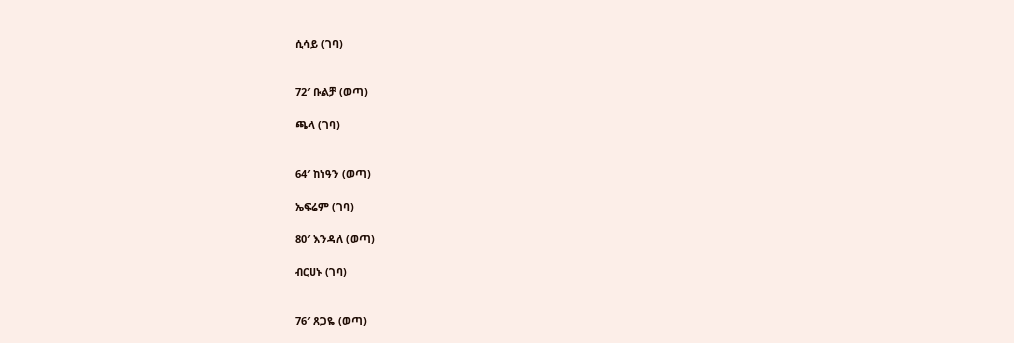ሲሳይ (ገባ)


72′ ቡልቻ (ወጣ)

ጫላ (ገባ)


64′ ከነዓን (ወጣ)

ኤፍሬም (ገባ)

80′ እንዳለ (ወጣ)

ብርሀኑ (ገባ)


76′ ጸጋዬ (ወጣ)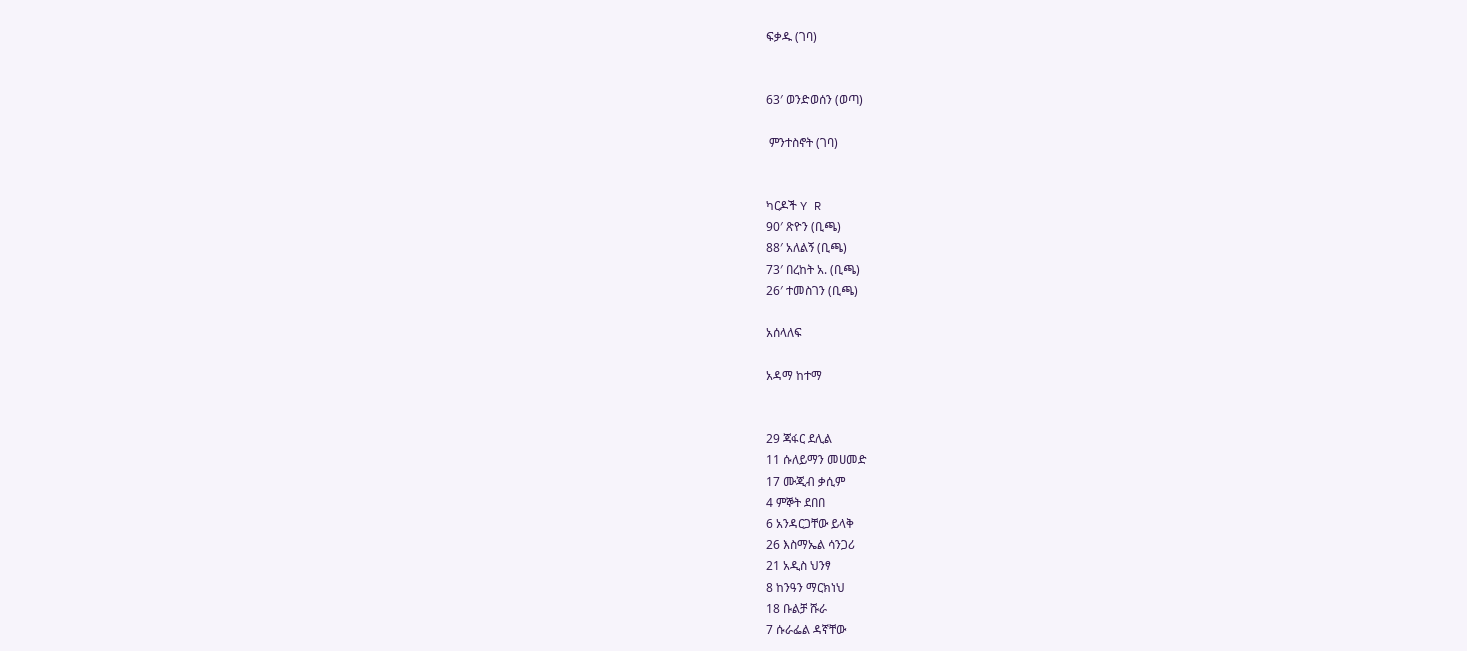ፍቃዱ (ገባ)


63′ ወንድወሰን (ወጣ)

 ምንተስኖት (ገባ)


ካርዶች Y R
90′ ጽዮን (ቢጫ)
88′ አለልኝ (ቢጫ)
73′ በረከት አ. (ቢጫ)
26′ ተመስገን (ቢጫ)

አሰላለፍ

አዳማ ከተማ


29 ጃፋር ደሊል
11 ሱለይማን መሀመድ
17 ሙጂብ ቃሲም
4 ምኞት ደበበ
6 አንዳርጋቸው ይላቅ
26 እስማኤል ሳንጋሪ
21 አዲስ ህንፃ
8 ከንዓን ማርክነህ
18 ቡልቻ ሹራ
7 ሱራፌል ዳኛቸው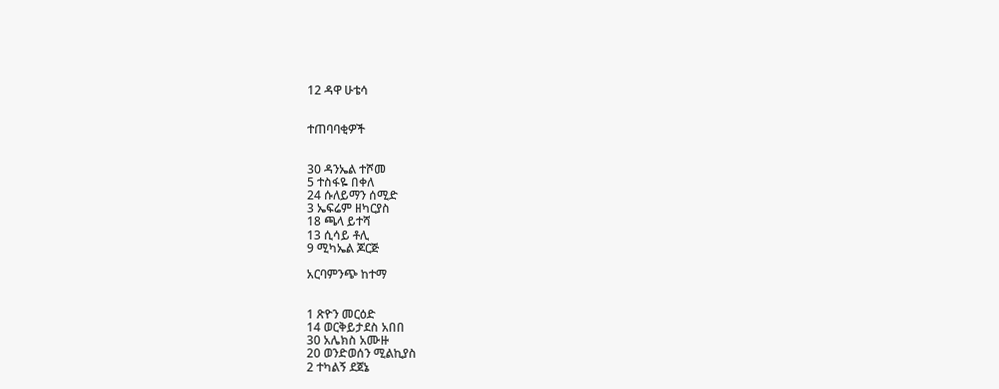12 ዳዋ ሁቴሳ


ተጠባባቂዎች


30 ዳንኤል ተሾመ
5 ተስፋዬ በቀለ
24 ሱለይማን ሰሚድ
3 ኤፍሬም ዘካርያስ
18 ጫላ ይተሻ
13 ሲሳይ ቶሊ
9 ሚካኤል ጆርጅ

አርባምንጭ ከተማ


1 ጽዮን መርዕድ
14 ወርቅይታደስ አበበ
30 አሌክስ አሙዙ
20 ወንድወሰን ሚልኪያስ
2 ተካልኝ ደጀኔ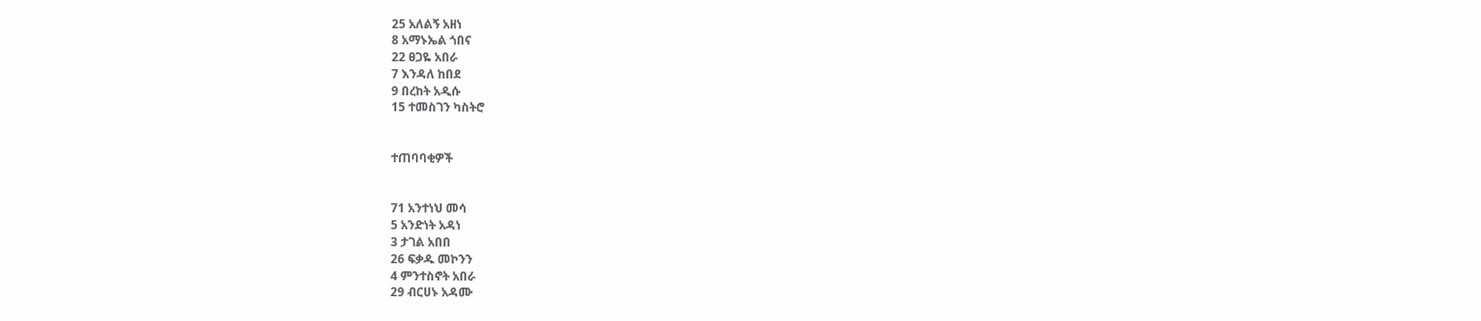25 አለልኝ አዘነ
8 አማኑኤል ጎበና
22 ፀጋዬ አበራ
7 እንዳለ ከበደ
9 በረከት አዲሱ
15 ተመስገን ካስትሮ


ተጠባባቂዎች


71 አንተነህ መሳ
5 አንድነት አዳነ
3 ታገል አበበ
26 ፍቃዱ መኮንን
4 ምንተስኖት አበራ
29 ብርሀኑ አዳሙ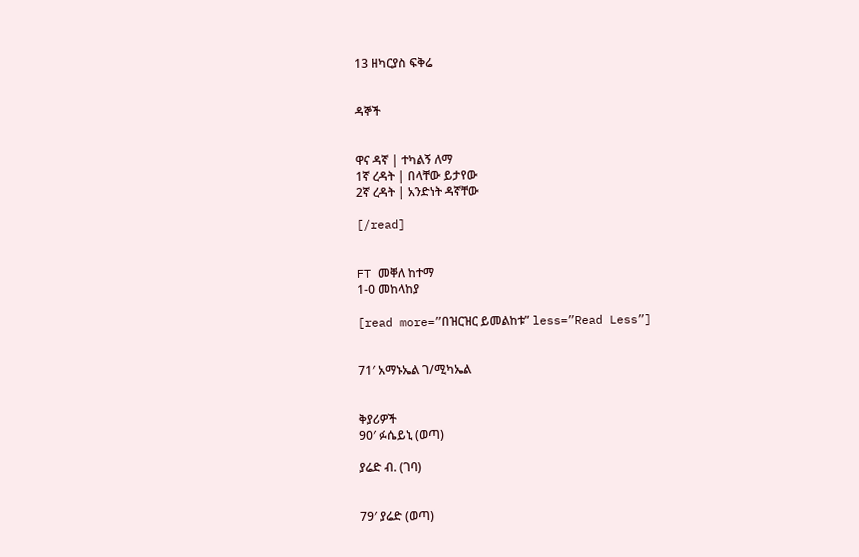13 ዘካርያስ ፍቅሬ


ዳኞች


ዋና ዳኛ | ተካልኝ ለማ
1ኛ ረዳት | በላቸው ይታየው
2ኛ ረዳት | አንድነት ዳኛቸው

[/read]


FT መቐለ ከተማ
1-0 መከላከያ

[read more=”በዝርዝር ይመልከቱ” less=”Read Less”]


71′ አማኑኤል ገ/ሚካኤል


ቅያሪዎች
90′ ፉሴይኒ (ወጣ)

ያሬድ ብ. (ገባ)


79′ ያሬድ (ወጣ)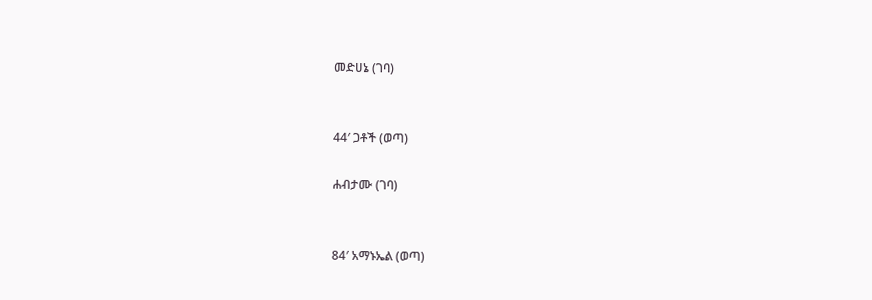መድሀኔ (ገባ)


44′ ጋቶች (ወጣ)

ሐብታሙ (ገባ)


84′ አማኑኤል (ወጣ)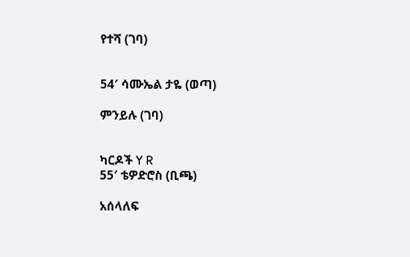የተሻ (ገባ)


54′ ሳሙኤል ታዬ (ወጣ)

ምንይሉ (ገባ)


ካርዶች Y R
55′ ቴዎድሮስ (ቢጫ)

አሰላለፍ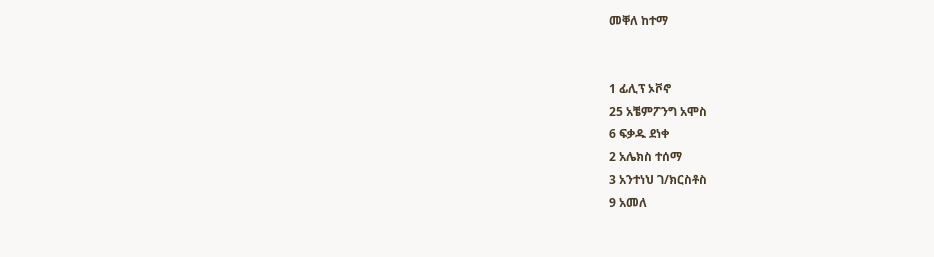መቐለ ከተማ


1 ፊሊፕ ኦቮኖ
25 አቼምፖንግ አሞስ
6 ፍቃዱ ደነቀ
2 አሌክስ ተሰማ
3 አንተነህ ገ/ክርስቶስ
9 አመለ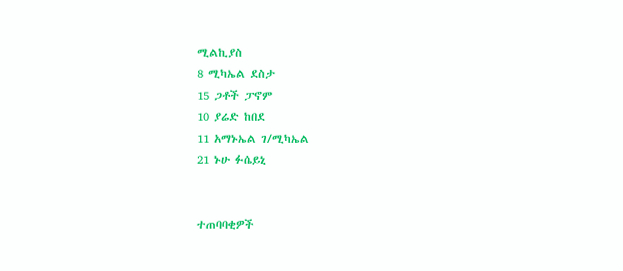ሚልኪያስ
8 ሚካኤል ደስታ
15 ጋቶች ፓኖም
10 ያሬድ ከበደ
11 አማኑኤል ገ/ሚካኤል
21 ኑሁ ፉሴይኒ


ተጠባባቂዎች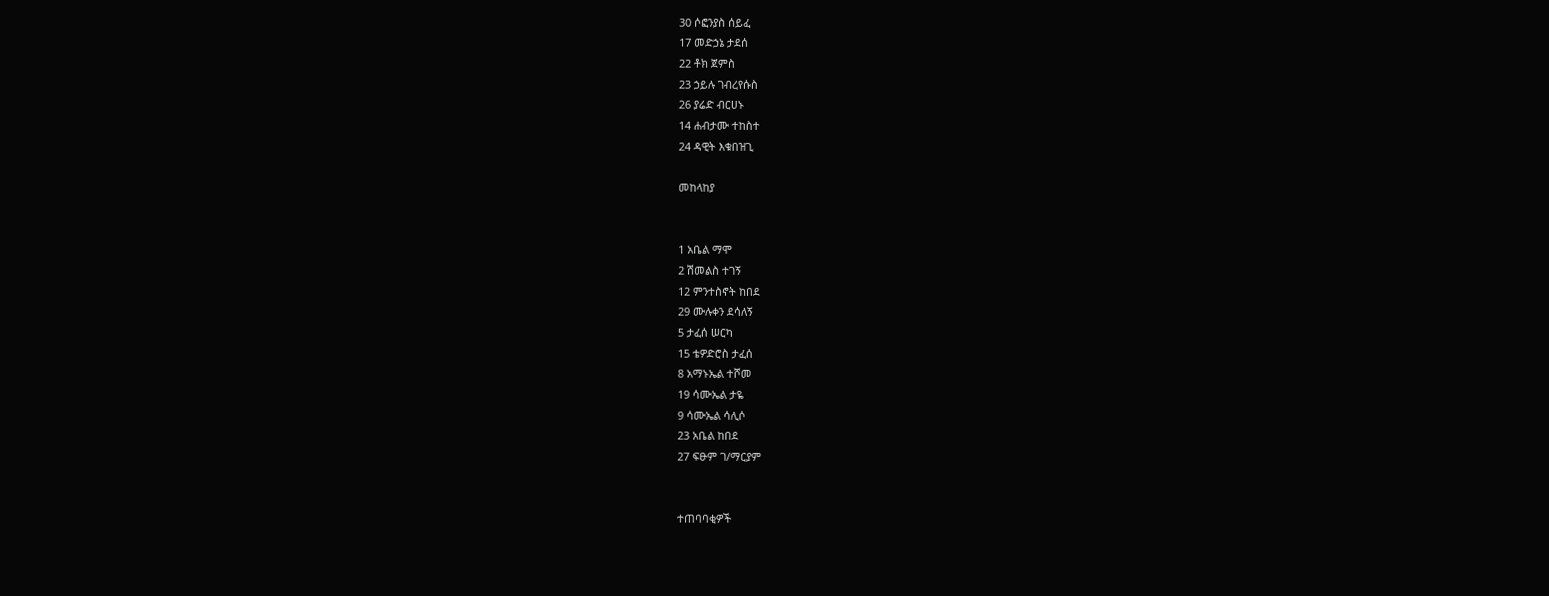30 ሶፎንያስ ሰይፈ
17 መድኃኔ ታደሰ
22 ቶክ ጀምስ
23 ኃይሉ ገብረየሱስ
26 ያሬድ ብርሀኑ
14 ሐብታሙ ተከስተ
24 ዳዊት እቁበዝጊ

መከላከያ


1 አቤል ማሞ
2 ሽመልስ ተገኝ
12 ምንተስኖት ከበደ
29 ሙሉቀን ደሳለኝ
5 ታፈሰ ሠርካ
15 ቴዎድሮስ ታፈሰ
8 አማኑኤል ተሾመ
19 ሳሙኤል ታዬ
9 ሳሙኤል ሳሊሶ
23 አቤል ከበደ
27 ፍፁም ገ/ማርያም


ተጠባባቂዎች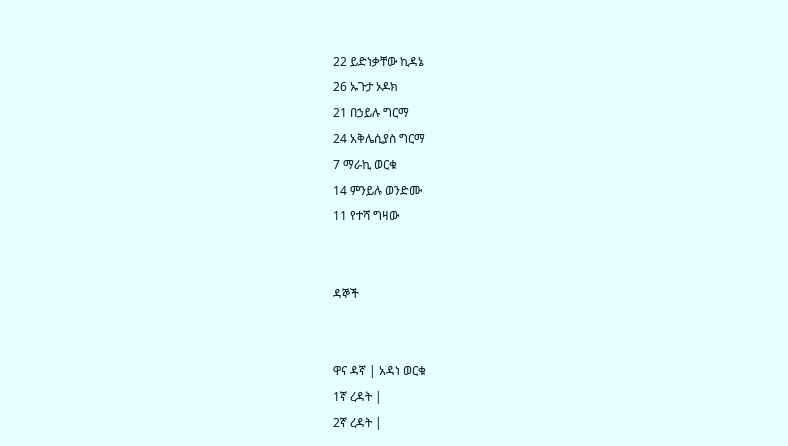22 ይድነቃቸው ኪዳኔ
26 ኡጉታ ኦዶክ
21 በኃይሉ ግርማ
24 አቅሌሲያስ ግርማ
7 ማራኪ ወርቁ
14 ምንይሉ ወንድሙ
11 የተሻ ግዛው


ዳኞች


ዋና ዳኛ | አዳነ ወርቁ
1ኛ ረዳት |
2ኛ ረዳት |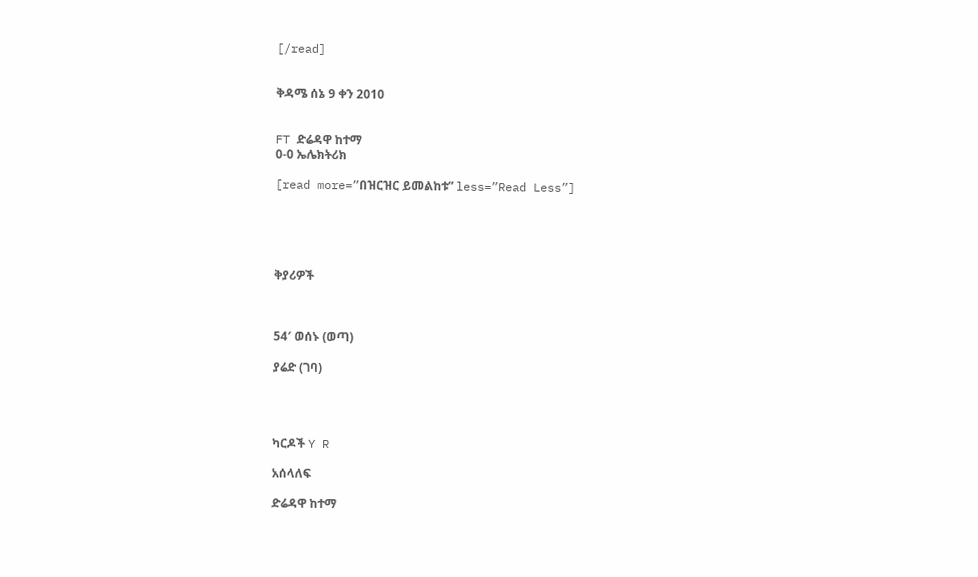[/read]


ቅዳሜ ሰኔ 9 ቀን 2010


FT ድሬዳዋ ከተማ
0-0 ኤሌክትሪክ

[read more=”በዝርዝር ይመልከቱ” less=”Read Less”]





ቅያሪዎች



54′ ወሰኑ (ወጣ)

ያሬድ (ገባ)




ካርዶች Y R

አሰላለፍ

ድሬዳዋ ከተማ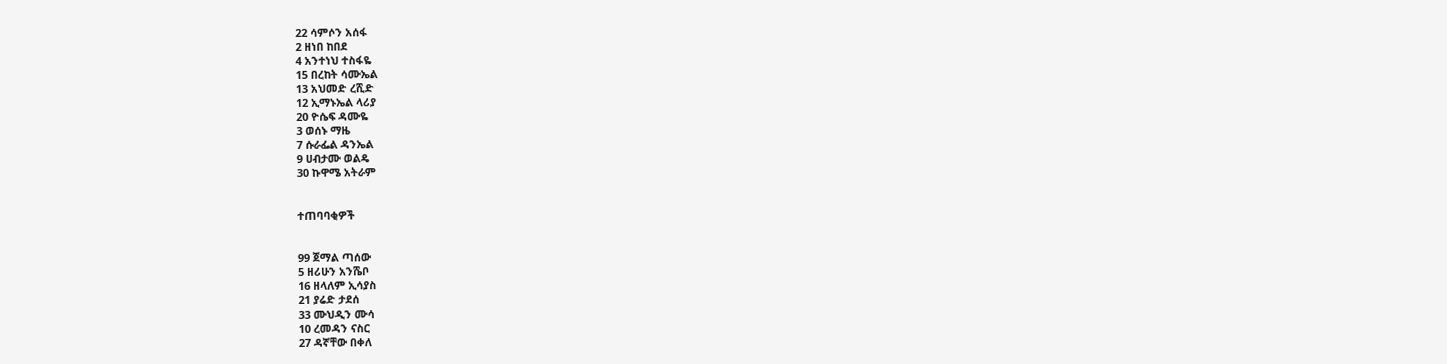22 ሳምሶን አሰፋ
2 ዘነበ ከበደ
4 አንተነህ ተስፋዬ
15 በረከት ሳሙኤል
13 አህመድ ረሺድ
12 ኢማኑኤል ላሪያ
20 ዮሴፍ ዳሙዬ
3 ወሰኑ ማዜ
7 ሱራፌል ዳንኤል
9 ሀብታሙ ወልዴ
30 ኩዋሜ አትራም


ተጠባባቂዎች


99 ጀማል ጣሰው
5 ዘሪሁን አንሼቦ
16 ዘላለም ኢሳያስ
21 ያሬድ ታደሰ
33 ሙህዲን ሙሳ
10 ረመዳን ናስር
27 ዳኛቸው በቀለ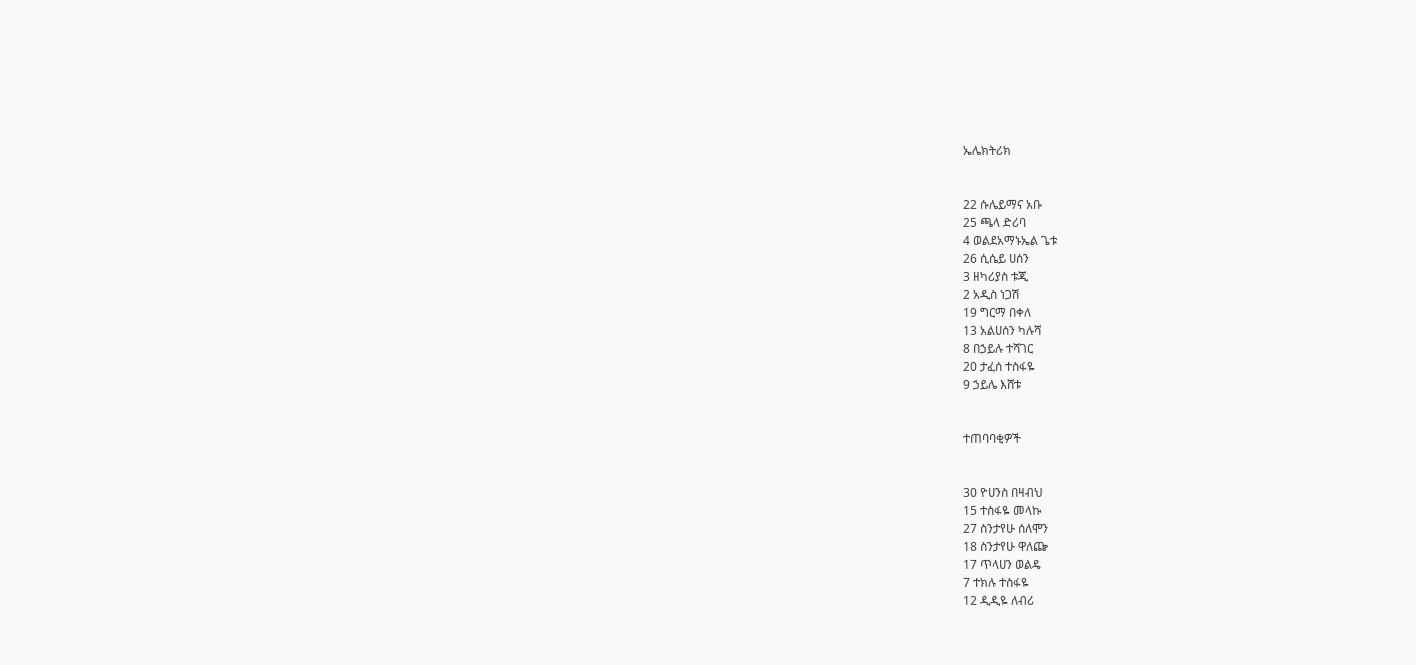ኤሌክትሪክ


22 ሱሌይማና አቡ
25 ጫላ ድሪባ
4 ወልደአማኑኤል ጌቱ
26 ሲሴይ ሀሰን
3 ዘካሪያስ ቱጂ
2 አዲስ ነጋሽ
19 ግርማ በቀለ
13 አልሀሰን ካሉሻ
8 በኃይሉ ተሻገር
20 ታፈሰ ተስፋዬ
9 ኃይሌ እሸቱ


ተጠባባቂዎች


30 ዮሀንስ በዛብህ
15 ተስፋዬ መላኩ
27 ስንታየሁ ሰለሞን
18 ስንታየሁ ዋለጬ
17 ጥላሀን ወልዴ
7 ተክሉ ተስፋዬ
12 ዲዲዬ ለብሪ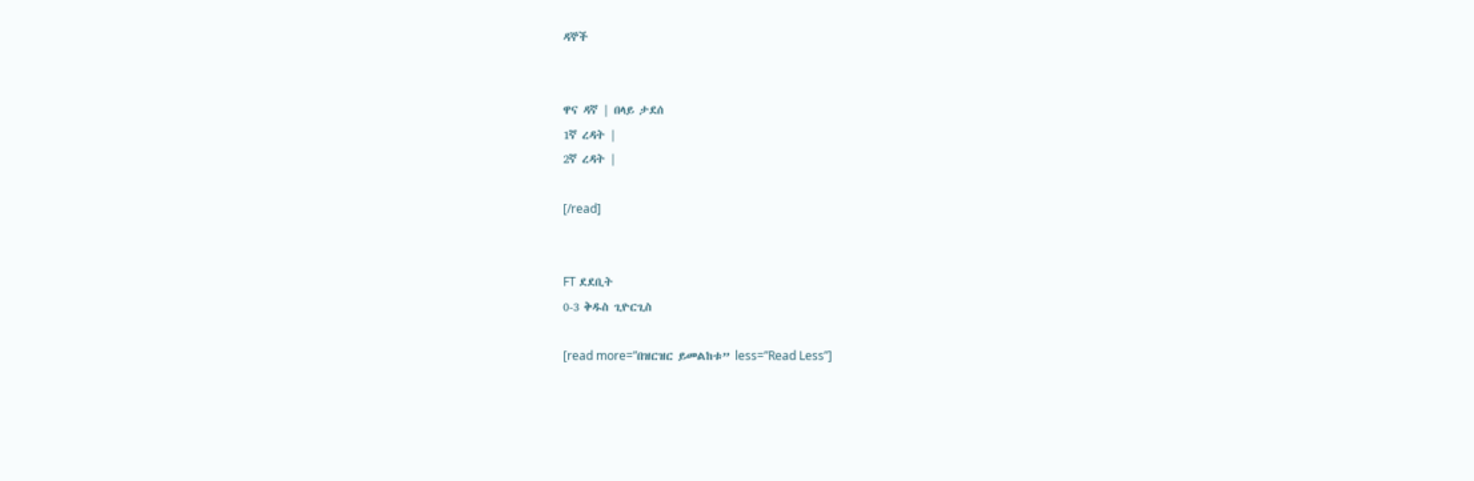ዳኞች


ዋና ዳኛ | በላይ ታደሰ
1ኛ ረዳት |
2ኛ ረዳት |

[/read]


FT ደደቢት
0-3 ቅዱስ ጊዮርጊስ

[read more=”በዝርዝር ይመልከቱ” less=”Read Less”]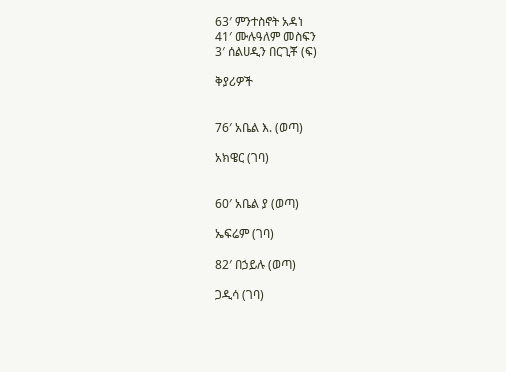63′ ምንተስኖት አዳነ
41′ ሙሉዓለም መስፍን
3′ ሰልሀዲን በርጊቾ (ፍ)

ቅያሪዎች


76′ አቤል እ. (ወጣ)

አክዌር (ገባ)


60′ አቤል ያ (ወጣ)

ኤፍሬም (ገባ)

82′ በኃይሉ (ወጣ)

ጋዲሳ (ገባ)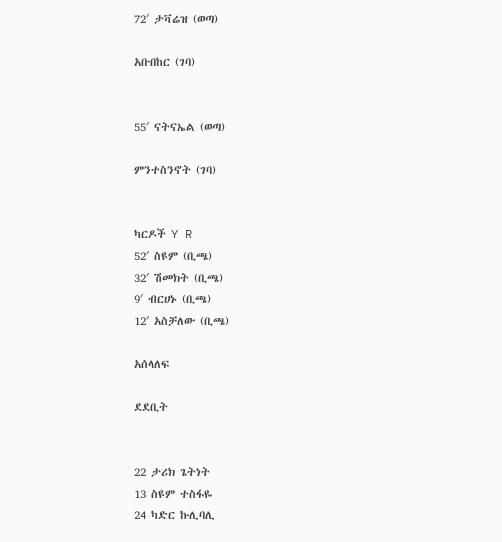72′ ታቫሬዝ (ወጣ)

አቡበከር (ገባ)


55′ ናትናኤል (ወጣ)

ምንተስንኖት (ገባ)


ካርዶች Y R
52′ ስዩም (ቢጫ)
32′ ሽመክት (ቢጫ)
9′ ብርሀኑ (ቢጫ)
12′ አስቻለው (ቢጫ)

አሰላለፍ

ደደቢት


22 ታሪክ ጌትነት
13 ስዩም ተስፋዬ
24 ካድር ኩሊባሊ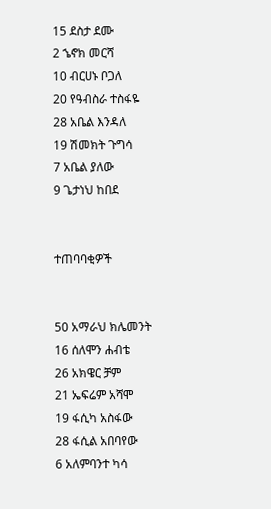15 ደስታ ደሙ
2 ኄኖክ መርሻ
10 ብርሀኑ ቦጋለ
20 የዓብስራ ተስፋዬ
28 አቤል እንዳለ
19 ሽመክት ጉግሳ
7 አቤል ያለው
9 ጌታነህ ከበደ


ተጠባባቂዎች


50 አማራህ ክሌመንት
16 ሰለሞን ሐብቴ
26 አክዌር ቻም
21 ኤፍሬም አሻሞ
19 ፋሲካ አስፋው
28 ፋሲል አበባየው
6 አለምባንተ ካሳ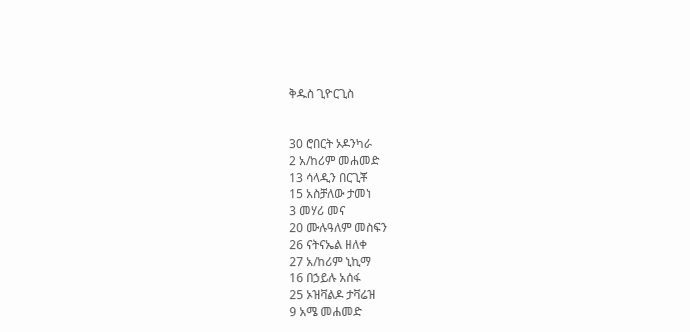ቅዱስ ጊዮርጊስ


30 ሮበርት ኦዶንካራ
2 አ/ከሪም መሐመድ
13 ሳላዲን በርጊቾ
15 አስቻለው ታመነ
3 መሃሪ መና
20 ሙሉዓለም መስፍን
26 ናትናኤል ዘለቀ
27 አ/ከሪም ኒኪማ
16 በኃይሉ አሰፋ
25 ኦዝቫልዶ ታቫሬዝ
9 አሜ መሐመድ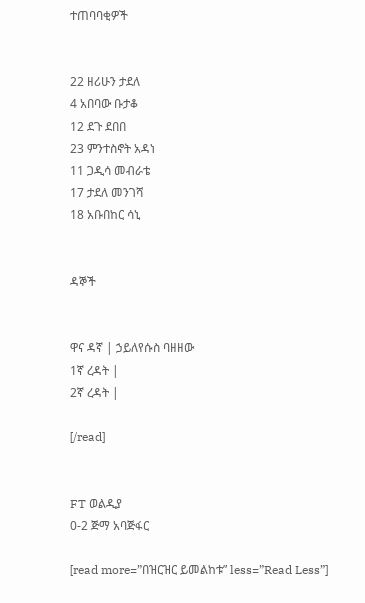ተጠባባቂዎች


22 ዘሪሁን ታደለ
4 አበባው ቡታቆ
12 ደጉ ደበበ
23 ምንተስኖት አዳነ
11 ጋዲሳ መብራቴ
17 ታደለ መንገሻ
18 አቡበከር ሳኒ


ዳኞች


ዋና ዳኛ | ኃይለየሱስ ባዘዘው
1ኛ ረዳት |
2ኛ ረዳት |

[/read]


FT ወልዲያ
0-2 ጅማ አባጅፋር

[read more=”በዝርዝር ይመልከቱ” less=”Read Less”]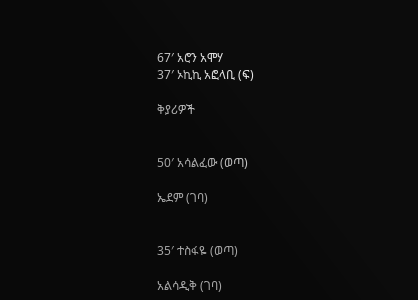67′ አሮን አሞሃ
37′ ኦኪኪ አፎላቢ (ፍ)

ቅያሪዎች


50′ አሳልፈው (ወጣ)

ኤደም (ገባ)


35′ ተስፋዬ (ወጣ)

አልሳዲቅ (ገባ)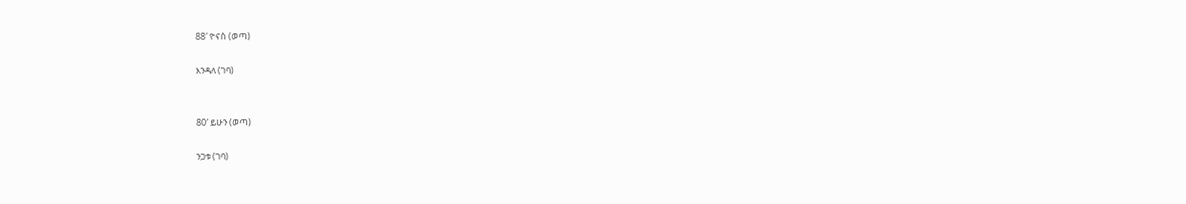88′ ዮናስ (ወጣ)

እንዳለ (ገባ)


80′ ይሁን (ወጣ)

ንጋቱ (ገባ)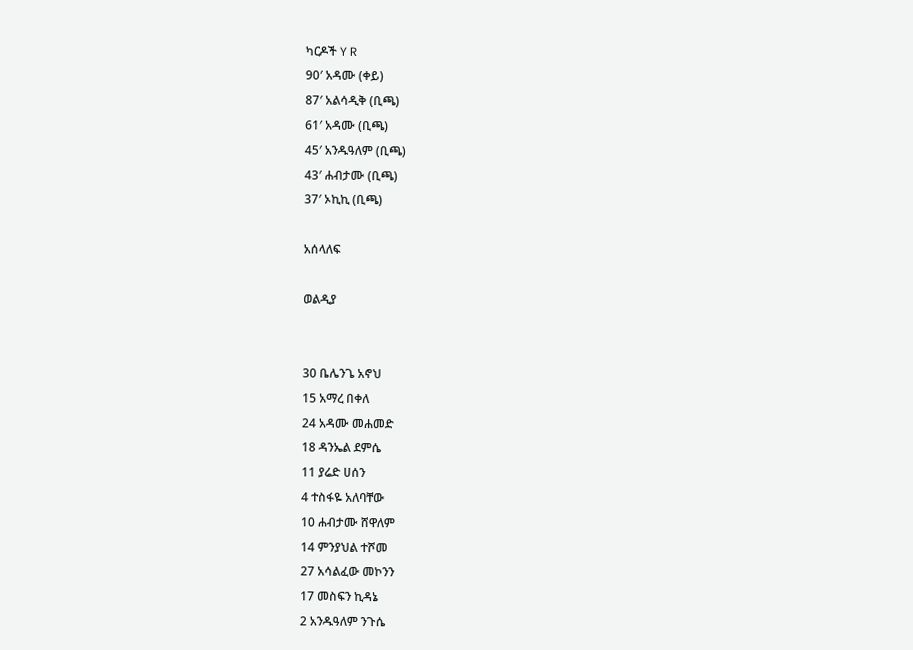ካርዶች Y R
90′ አዳሙ (ቀይ)
87′ አልሳዲቅ (ቢጫ)
61′ አዳሙ (ቢጫ)
45′ አንዱዓለም (ቢጫ)
43′ ሐብታሙ (ቢጫ)
37′ ኦኪኪ (ቢጫ)

አሰላለፍ

ወልዲያ


30 ቤሌንጌ አኖህ
15 አማረ በቀለ
24 አዳሙ መሐመድ
18 ዳንኤል ደምሴ
11 ያሬድ ሀሰን
4 ተስፋዬ አለባቸው
10 ሐብታሙ ሸዋለም
14 ምንያህል ተሾመ
27 አሳልፈው መኮንን
17 መስፍን ኪዳኔ
2 አንዱዓለም ንጉሴ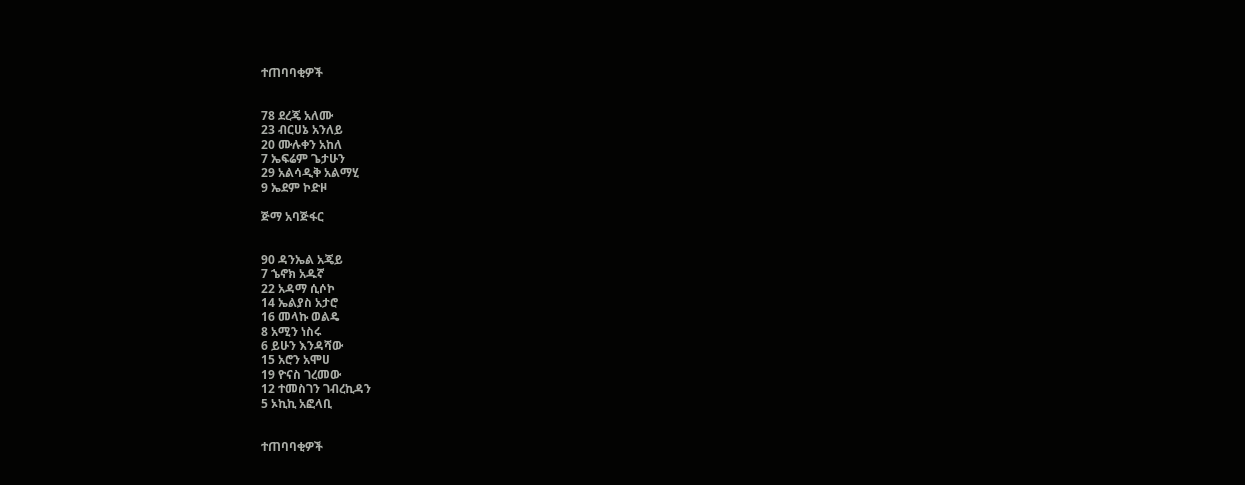ተጠባባቂዎች


78 ደረጄ አለሙ
23 ብርሀኔ አንለይ
20 ሙሉቀን አከለ
7 ኤፍሬም ጌታሁን
29 አልሳዲቅ አልማሂ
9 ኤደም ኮድዞ

ጅማ አባጅፋር


90 ዳንኤል አጄይ
7 ኄኖክ አዱኛ
22 አዳማ ሲሶኮ
14 ኤልያስ አታሮ
16 መላኩ ወልዴ
8 አሚን ነስሩ
6 ይሁን እንዳሻው
15 አሮን አሞሀ
19 ዮናስ ገረመው
12 ተመስገን ገብረኪዳን
5 ኦኪኪ አፎላቢ


ተጠባባቂዎች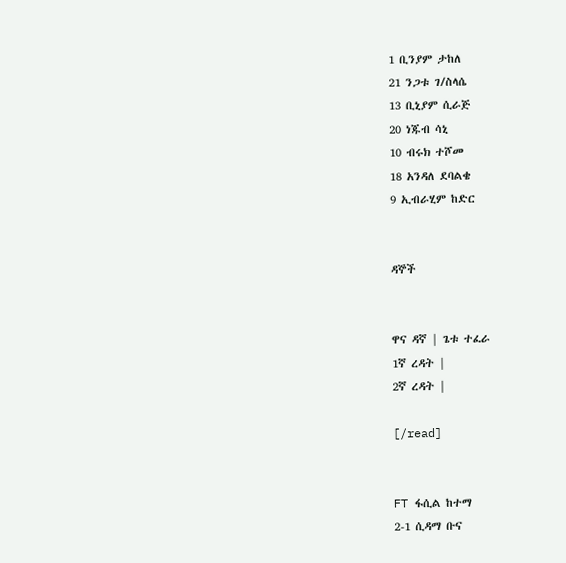1 ቢንያም ታከለ
21 ንጋቱ ገ/ስላሴ
13 ቢኒያም ሲራጅ
20 ነጁብ ሳኒ
10 ብሩክ ተሾመ
18 አንዳለ ደባልቄ
9 ኢብራሂም ከድር


ዳኞች


ዋና ዳኛ | ጌቱ ተፈራ
1ኛ ረዳት |
2ኛ ረዳት |

[/read]


FT ፋሲል ከተማ
2-1 ሲዳማ ቡና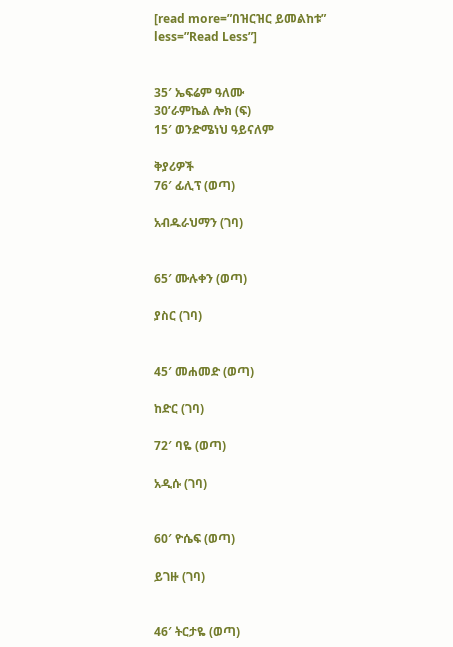[read more=”በዝርዝር ይመልከቱ” less=”Read Less”]


35′ ኤፍሬም ዓለሙ
30’ራምኬል ሎክ (ፍ)
15′ ወንድሜነህ ዓይናለም

ቅያሪዎች
76′ ፊሊፕ (ወጣ)

አብዱራህማን (ገባ)


65′ ሙሉቀን (ወጣ)

ያስር (ገባ)


45′ መሐመድ (ወጣ)

ከድር (ገባ)

72′ ባዬ (ወጣ)

አዲሱ (ገባ)


60′ ዮሴፍ (ወጣ)

ይገዙ (ገባ)


46′ ትርታዬ (ወጣ)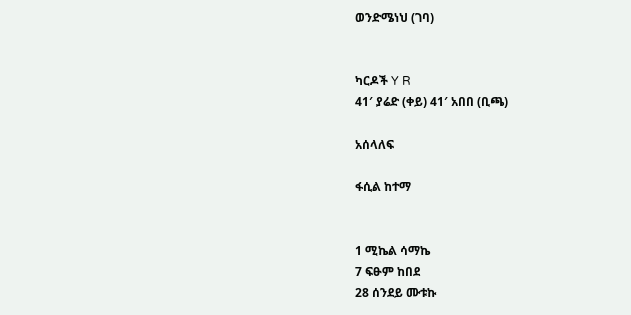ወንድሜነህ (ገባ)


ካርዶች Y R
41′ ያሬድ (ቀይ) 41′ አበበ (ቢጫ)

አሰላለፍ

ፋሲል ከተማ


1 ሚኬል ሳማኬ
7 ፍፁም ከበደ
28 ሰንደይ ሙቱኩ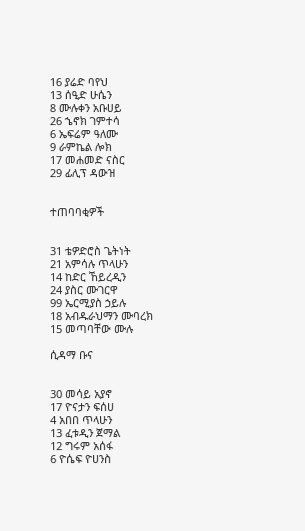16 ያሬድ ባየህ
13 ሰዒድ ሁሴን
8 ሙሉቀን አቡሀይ
26 ኄኖክ ገምተሳ
6 ኤፍሬም ዓለሙ
9 ራምኬል ሎክ
17 መሐመድ ናስር
29 ፊሊፕ ዳውዝ


ተጠባባቂዎች


31 ቴዎድሮስ ጌትነት
21 አምሳሉ ጥላሁን
14 ከድር ኸይረዲን
24 ያስር ሙገርዋ
99 ኤርሚያስ ኃይሉ
18 አብዱራህማን ሙባረክ
15 መጣባቸው ሙሉ

ሲዳማ ቡና


30 መሳይ አያኖ
17 ዮናታን ፍሰሀ
4 አበበ ጥላሁን
13 ፈቱዲን ጀማል
12 ግሩም አሰፋ
6 ዮሴፍ ዮሀንስ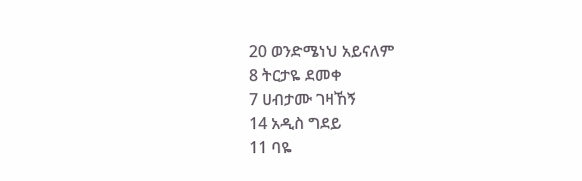20 ወንድሜነህ አይናለም
8 ትርታዬ ደመቀ
7 ሀብታሙ ገዛኸኝ
14 አዲስ ግደይ
11 ባዬ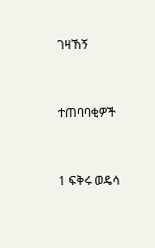ገዛኸኝ


ተጠባባቂዎች


1 ፍቅሩ ወዴሳ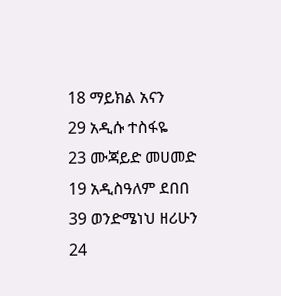18 ማይክል አናን
29 አዲሱ ተስፋዬ
23 ሙጃይድ መሀመድ
19 አዲስዓለም ደበበ
39 ወንድሜነህ ዘሪሁን
24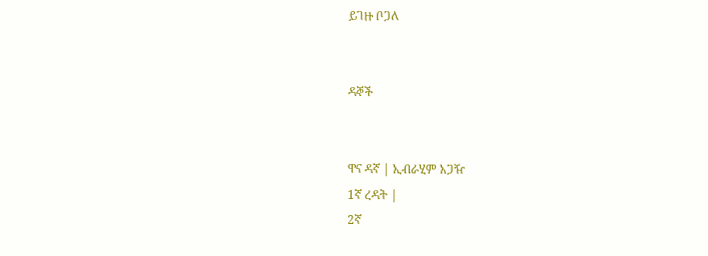ይገዙ ቦጋለ


ዳኞች


ዋና ዳኛ | ኢብራሂም አጋዥ
1ኛ ረዳት |
2ኛ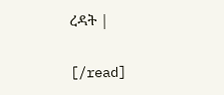ረዳት |

[/read]